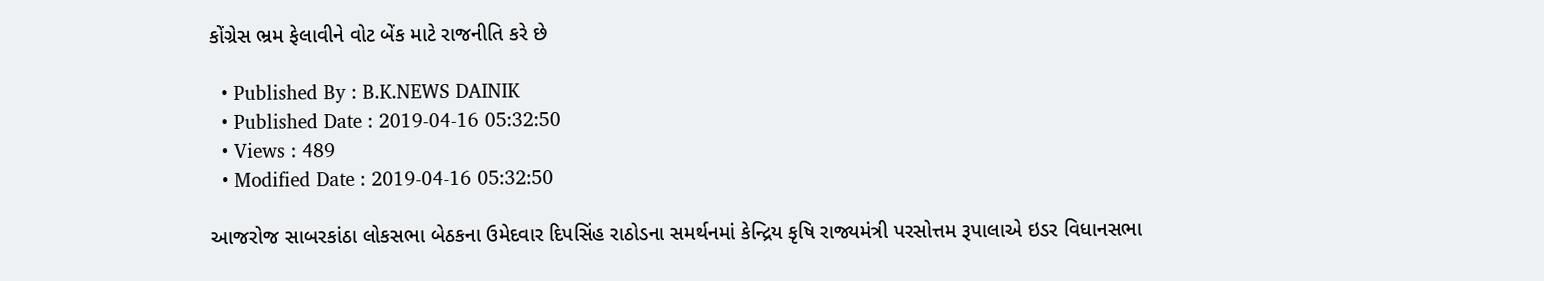કોંગ્રેસ ભ્રમ ફેલાવીને વોટ બેંક માટે રાજનીતિ કરે છે

  • Published By : B.K.NEWS DAINIK
  • Published Date : 2019-04-16 05:32:50
  • Views : 489
  • Modified Date : 2019-04-16 05:32:50

આજરોજ સાબરકાંઠા લોકસભા બેઠકના ઉમેદવાર દિપસિંહ રાઠોડના સમર્થનમાં કેન્દ્રિય કૃષિ રાજ્યમંત્રી પરસોત્તમ રૂપાલાએ ઇડર વિધાનસભા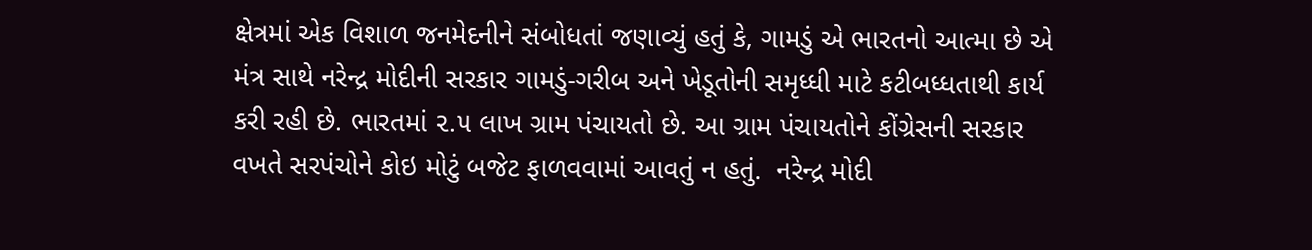ક્ષેત્રમાં એક વિશાળ જનમેદનીને સંબોધતાં જણાવ્યું હતું કે, ગામડું એ ભારતનો આત્મા છે એ મંત્ર સાથે નરેન્દ્ર મોદીની સરકાર ગામડું-ગરીબ અને ખેડૂતોની સમૃધ્ધી માટે કટીબધ્ધતાથી કાર્ય કરી રહી છે. ભારતમાં ૨.૫ લાખ ગ્રામ પંચાયતો છે. આ ગ્રામ પંચાયતોને કોંગ્રેસની સરકાર વખતે સરપંચોને કોઇ મોટું બજેટ ફાળવવામાં આવતું ન હતું.  નરેન્દ્ર મોદી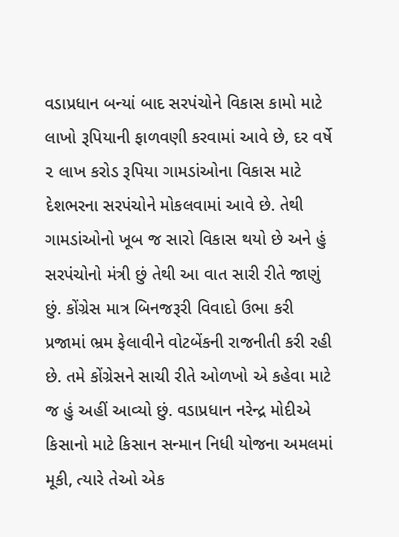વડાપ્રધાન બન્યાં બાદ સરપંચોને વિકાસ કામો માટે લાખો રૂપિયાની ફાળવણી કરવામાં આવે છે, દર વર્ષે ૨ લાખ કરોડ રૂપિયા ગામડાંઓના વિકાસ માટે દેશભરના સરપંચોને મોકલવામાં આવે છે. તેથી ગામડાંઓનો ખૂબ જ સારો વિકાસ થયો છે અને હું સરપંચોનો મંત્રી છું તેથી આ વાત સારી રીતે જાણું છું. કોંગ્રેસ માત્ર બિનજરૂરી વિવાદો ઉભા કરી પ્રજામાં ભ્રમ ફેલાવીને વોટબેંકની રાજનીતી કરી રહી છે. તમે કોંગ્રેસને સાચી રીતે ઓળખો એ કહેવા માટે જ હું અહીં આવ્યો છું. વડાપ્રધાન નરેન્દ્ર મોદીએ કિસાનો માટે કિસાન સન્માન નિધી યોજના અમલમાં મૂકી, ત્યારે તેઓ એક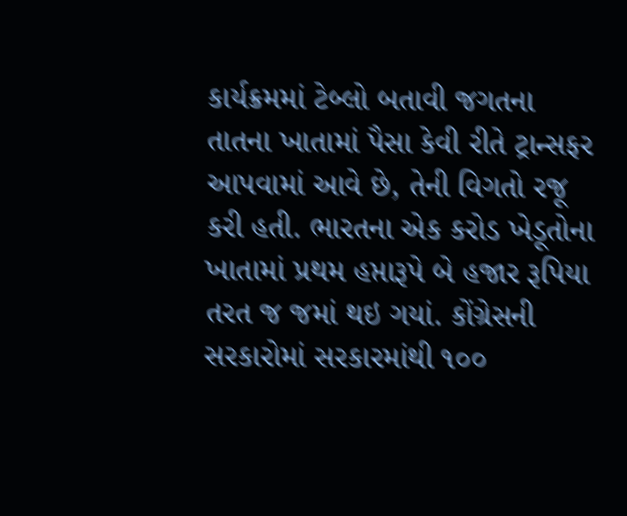કાર્યક્રમમાં ટેબ્લો બતાવી જગતના તાતના ખાતામાં પૈસા કેવી રીતે ટ્રાન્સફર આપવામાં આવે છે, તેની વિગતો રજૂ કરી હતી. ભારતના એક કરોડ ખેડૂતોના ખાતામાં પ્રથમ હપ્તારૂપે બે હજાર રૂપિયા તરત જ જમાં થઇ ગયાં. કોંગ્રેસની સરકારોમાં સરકારમાંથી ૧૦૦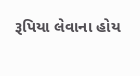રૂપિયા લેવાના હોય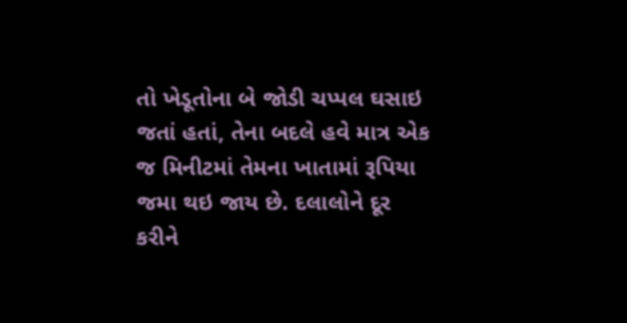તો ખેડૂતોના બે જોડી ચપ્પલ ઘસાઇ જતાં હતાં, તેના બદલે હવે માત્ર એક જ મિનીટમાં તેમના ખાતામાં રૂપિયા જમા થઇ જાય છે. દલાલોને દૂર કરીને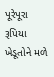પૂરેપૂરા રૂપિયા ખેડૂતોને મળે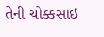તેની ચોક્કસાઇ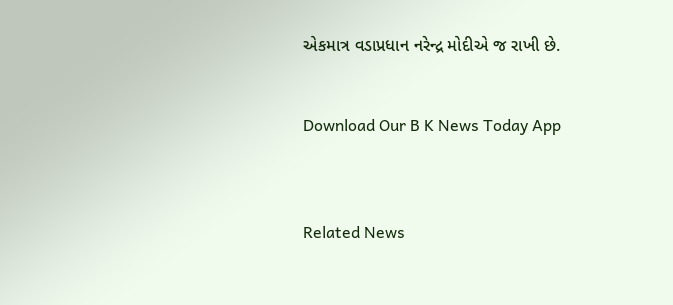એકમાત્ર વડાપ્રધાન નરેન્દ્ર મોદીએ જ રાખી છે.


Download Our B K News Today App



Related News